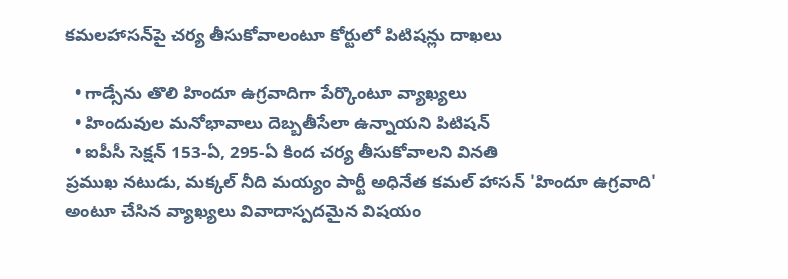కమలహాసన్‌పై చర్య తీసుకోవాలంటూ కోర్టులో పిటిషన్లు దాఖలు

  • గాడ్సేను తొలి హిందూ ఉగ్రవాదిగా పేర్కొంటూ వ్యాఖ్యలు
  • హిందువుల మనోభావాలు దెబ్బతీసేలా ఉన్నాయని పిటిషన్
  • ఐపీసీ సెక్షన్‌ 153-ఏ, 295-ఏ కింద చర్య తీసుకోవాలని వినతి
ప్రముఖ నటుడు, మక్కల్‌ నీది మయ్యం పార్టీ అధినేత కమల్‌ హాసన్‌ 'హిందూ ఉగ్రవాది' అంటూ చేసిన వ్యాఖ్యలు వివాదాస్పదమైన విషయం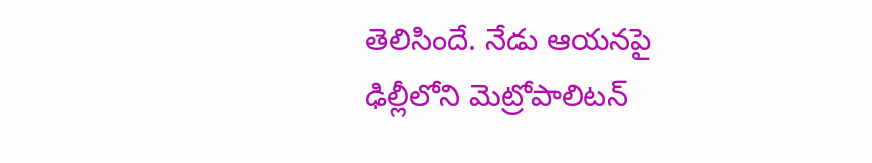తెలిసిందే. నేడు ఆయనపై ఢిల్లీలోని మెట్రోపాలిటన్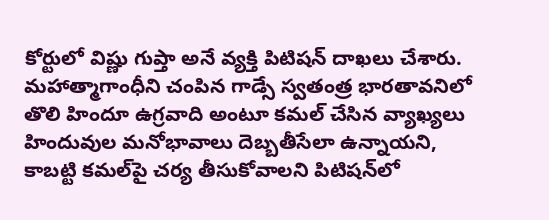కోర్టులో విష్ణు గుప్తా అనే వ్యక్తి పిటిషన్ దాఖలు చేశారు. మహాత్మాగాంధీని చంపిన గాడ్సే స్వతంత్ర భారతావనిలో తొలి హిందూ ఉగ్రవాది అంటూ కమల్ చేసిన వ్యాఖ్యలు హిందువుల మనోభావాలు దెబ్బతీసేలా ఉన్నాయని, కాబట్టి కమల్‌పై చర్య తీసుకోవాలని పిటిషన్‌లో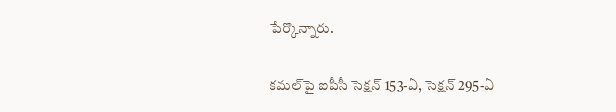పేర్కొన్నారు.

కమల్‌పై ఐపీసీ సెక్షన్‌ 153-ఏ, సెక్షన్‌ 295-ఏ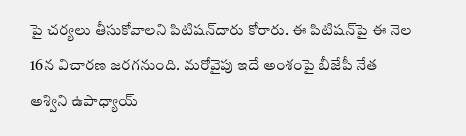పై చర్యలు తీసుకోవాలని పిటిషన్‌దారు కోరారు. ఈ పిటిషన్‌పై ఈ నెల 16న విచారణ జరగనుంది. మరోవైపు ఇదే అంశంపై బీజేపీ నేత అశ్విని ఉపాధ్యాయ్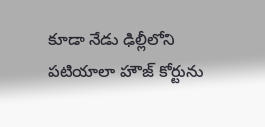కూడా నేడు ఢిల్లీలోని పటియాలా హౌజ్ కోర్టును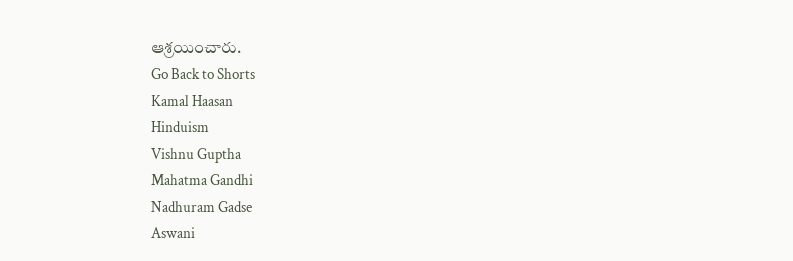ఆశ్రయించారు.
Go Back to Shorts
Kamal Haasan
Hinduism
Vishnu Guptha
Mahatma Gandhi
Nadhuram Gadse
Aswani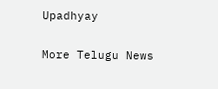Upadhyay

More Telugu News